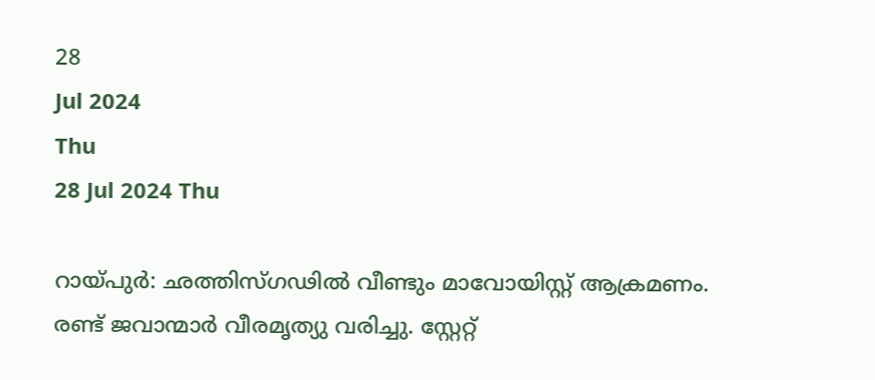28
Jul 2024
Thu
28 Jul 2024 Thu

റായ്പുര്‍: ഛത്തിസ്ഗഢില്‍ വീണ്ടും മാവോയിസ്റ്റ് ആക്രമണം. രണ്ട് ജവാന്മാര്‍ വീരമൃത്യു വരിച്ചു. സ്റ്റേറ്റ്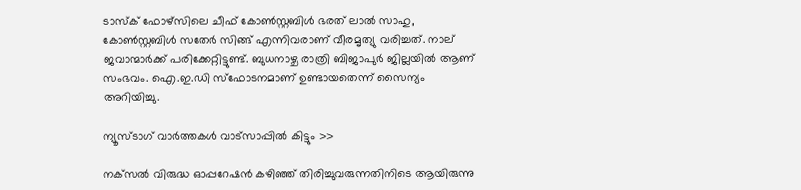ടാസ്‌ക് ഫോഴ്‌സിലെ ചീഫ് കോണ്‍സ്റ്റബിള്‍ ഭരത് ലാല്‍ സാഹു, കോണ്‍സ്റ്റബിള്‍ സതേര്‍ സിങ്ങ് എന്നിവരാണ് വീരമൃത്യു വരിച്ചത്. നാല് ജവാന്മാര്‍ക്ക് പരിക്കേറ്റിട്ടുണ്ട്. ബുധനാഴ്ച രാത്രി ബിജാപുര്‍ ജില്ലയില്‍ ആണ് സംഭവം. ഐ.ഇ.ഡി സ്‌ഫോടനമാണ് ഉണ്ടായതെന്ന് സൈന്യം അറിയിച്ചു.

ന്യൂസ്ടാഗ് വാര്‍ത്തകള്‍ വാട്‌സാപ്പില്‍ കിട്ടും >>

നക്‌സല്‍ വിരുദ്ധ ഓപ്പറേഷന്‍ കഴിഞ്ഞ് തിരിച്ചുവരുന്നതിനിടെ ആയിരുന്നു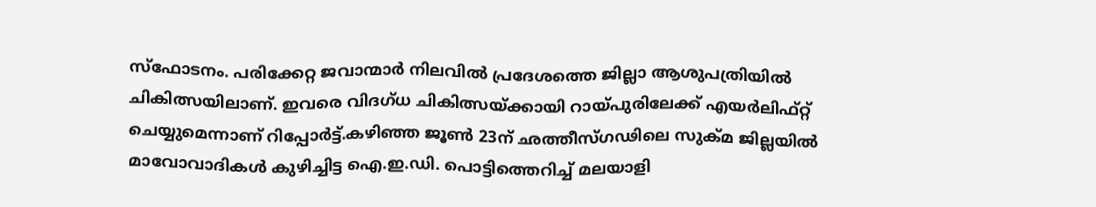സ്‌ഫോടനം. പരിക്കേറ്റ ജവാന്മാര്‍ നിലവില്‍ പ്രദേശത്തെ ജില്ലാ ആശുപത്രിയില്‍ ചികിത്സയിലാണ്. ഇവരെ വിദഗ്ധ ചികിത്സയ്ക്കായി റായ്പുരിലേക്ക് എയര്‍ലിഫ്റ്റ് ചെയ്യുമെന്നാണ് റിപ്പോര്‍ട്ട്.കഴിഞ്ഞ ജൂണ്‍ 23ന് ഛത്തീസ്ഗഢിലെ സുക്മ ജില്ലയില്‍ മാവോവാദികള്‍ കുഴിച്ചിട്ട ഐ.ഇ.ഡി. പൊട്ടിത്തെറിച്ച് മലയാളി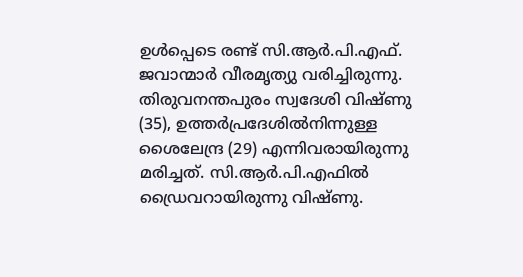ഉള്‍പ്പെടെ രണ്ട് സി.ആര്‍.പി.എഫ്. ജവാന്മാര്‍ വീരമൃത്യു വരിച്ചിരുന്നു. തിരുവനന്തപുരം സ്വദേശി വിഷ്ണു (35), ഉത്തര്‍പ്രദേശില്‍നിന്നുള്ള ശൈലേന്ദ്ര (29) എന്നിവരായിരുന്നു മരിച്ചത്. സി.ആര്‍.പി.എഫില്‍ ഡ്രൈവറായിരുന്നു വിഷ്ണു.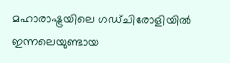മഹാരാഷ്ട്രയിലെ ഗഡ്ചിരോളിയില്‍ ഇന്നലെയുണ്ടായ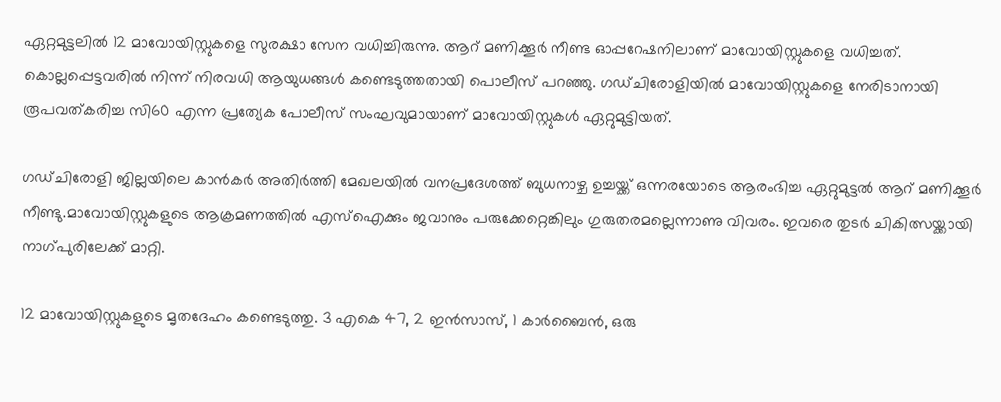ഏറ്റമുട്ടലില്‍ 12 മാവോയിസ്റ്റുകളെ സുരക്ഷാ സേന വധിച്ചിരുന്നു. ആറ് മണിക്കൂര്‍ നീണ്ട ഓപ്പറേഷനിലാണ് മാവോയിസ്റ്റുകളെ വധിച്ചത്. കൊല്ലപ്പെട്ടവരില്‍ നിന്ന് നിരവധി ആയുധങ്ങള്‍ കണ്ടെടുത്തതായി പൊലീസ് പറഞ്ഞു. ഗഡ്ചിരോളിയില്‍ മാവോയിസ്റ്റുകളെ നേരിടാനായി രൂപവത്കരിച്ച സി60 എന്ന പ്രത്യേക പോലീസ് സംഘവുമായാണ് മാവോയിസ്റ്റുകള്‍ ഏറ്റുമുട്ടിയത്.

ഗഡ്ചിരോളി ജില്ലയിലെ കാന്‍കര്‍ അതിര്‍ത്തി മേഖലയില്‍ വനപ്രദേശത്ത് ബുധനാഴ്ച ഉച്ചയ്ക്ക് ഒന്നരയോടെ ആരംഭിച്ച ഏറ്റുമുട്ടല്‍ ആറ് മണിക്കൂര്‍ നീണ്ടു.മാവോയിസ്റ്റുകളുടെ ആക്രമണത്തില്‍ എസ്‌ഐക്കും ജവാനും പരുക്കേറ്റെങ്കിലും ഗുരുതരമല്ലെന്നാണു വിവരം. ഇവരെ തുടര്‍ ചികിത്സയ്ക്കായി നാഗ്പുരിലേക്ക് മാറ്റി.

12 മാവോയിസ്റ്റുകളുടെ മൃതദേഹം കണ്ടെടുത്തു. 3 എകെ 47, 2 ഇന്‍സാസ്, 1 കാര്‍ബൈന്‍, ഒരു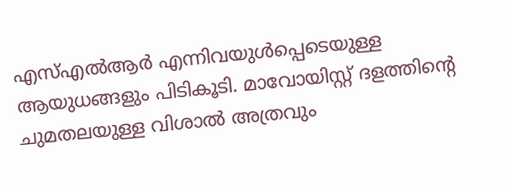എസ്എല്‍ആര്‍ എന്നിവയുള്‍പ്പെടെയുള്ള ആയുധങ്ങളും പിടികൂടി. മാവോയിസ്റ്റ് ദളത്തിന്റെ ചുമതലയുള്ള വിശാല്‍ അത്രവും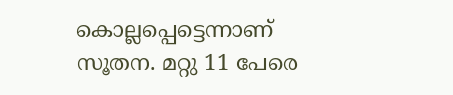കൊല്ലപ്പെട്ടെന്നാണ് സൂതന. മറ്റു 11 പേരെ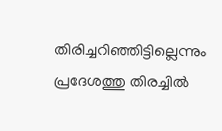തിരിച്ചറിഞ്ഞിട്ടില്ലെന്നും പ്രദേശത്തു തിരച്ചില്‍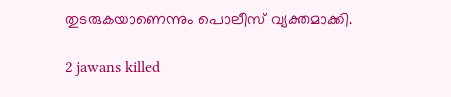തുടരുകയാണെന്നും പൊലീസ് വ്യക്തമാക്കി.

2 jawans killed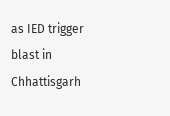as IED trigger blast in Chhattisgarh